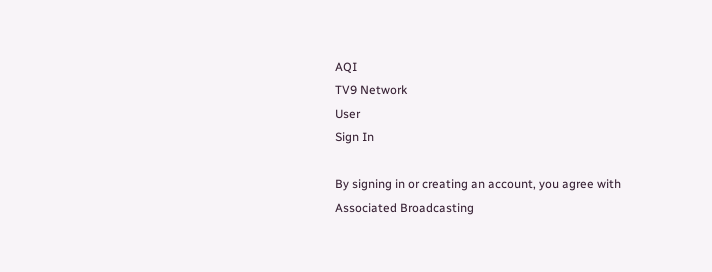AQI
TV9 Network
User
Sign In

By signing in or creating an account, you agree with Associated Broadcasting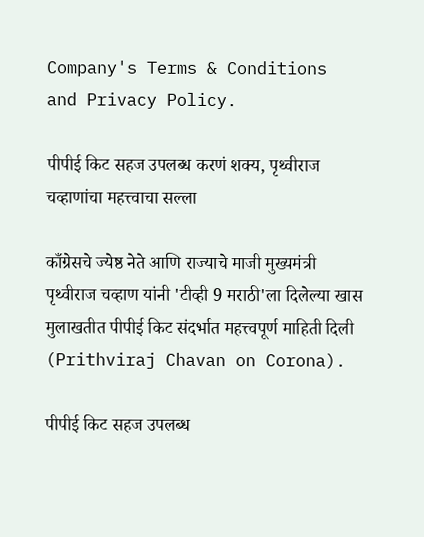Company's Terms & Conditions and Privacy Policy.

पीपीई किट सहज उपलब्ध करणं शक्य, पृथ्वीराज चव्हाणांचा महत्त्वाचा सल्ला

काँग्रेसचे ज्येष्ठ नेते आणि राज्याचे माजी मुख्यमंत्री पृथ्वीराज चव्हाण यांनी 'टीव्ही 9 मराठी'ला दिलेल्या खास मुलाखतीत पीपीई किट संदर्भात महत्त्वपूर्ण माहिती दिली (Prithviraj Chavan on Corona).

पीपीई किट सहज उपलब्ध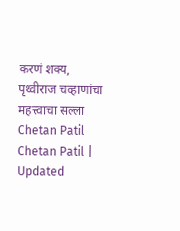करणं शक्य, पृथ्वीराज चव्हाणांचा महत्त्वाचा सल्ला
Chetan Patil
Chetan Patil | Updated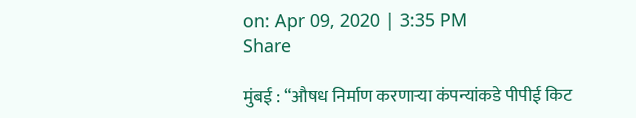on: Apr 09, 2020 | 3:35 PM
Share

मुंबई : “औषध निर्माण करणाऱ्या कंपन्यांकडे पीपीई किट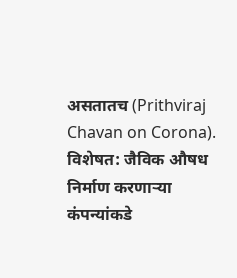असतातच (Prithviraj Chavan on Corona). विशेषत: जैविक औषध निर्माण करणाऱ्या कंपन्यांकडे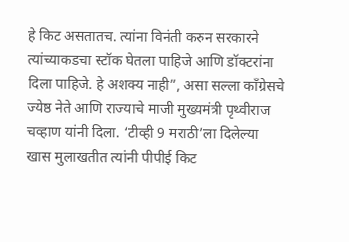हे किट असतातच. त्यांना विनंती करुन सरकारने त्यांच्याकडचा स्टॉक घेतला पाहिजे आणि डॉक्टरांना दिला पाहिजे. हे अशक्य नाही”, असा सल्ला काँग्रेसचे ज्येष्ठ नेते आणि राज्याचे माजी मुख्यमंत्री पृथ्वीराज चव्हाण यांनी दिला. ‘टीव्ही 9 मराठी’ला दिलेल्या खास मुलाखतीत त्यांनी पीपीई किट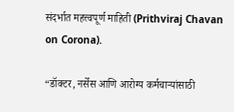संदर्भात महत्त्वपूर्ण माहिती (Prithviraj Chavan on Corona).

“डॉक्टर, नर्सेस आणि आरोग्य कर्मचाऱ्यांसाठी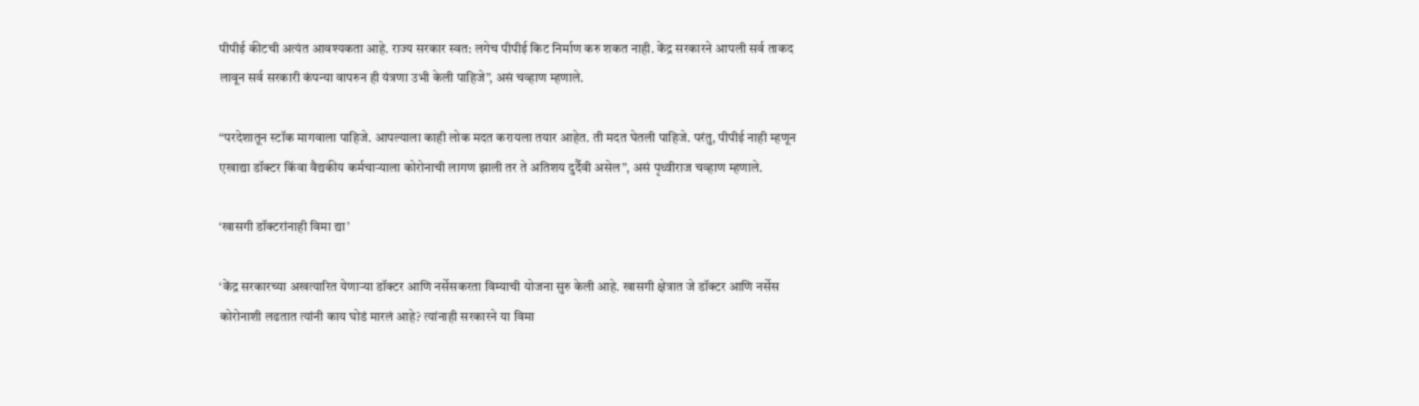पीपीई कीटची अत्यंत आवश्यकता आहे. राज्य सरकार स्वत: लगेच पीपीई किट निर्माण करु शकत नाही. केंद्र सरकारने आपली सर्व ताकद लावून सर्व सरकारी कंपन्या वापरुन ही यंत्रणा उभी केली पाहिजे”, असं चव्हाण म्हणाले.

“परदेशातून स्टॉक मागवाला पाहिजे. आपल्याला काही लोक मदत करायला तयार आहेत. ती मदत घेतली पाहिजे. परंतु, पीपीई नाही म्हणून एखाद्या डॉक्टर किंवा वैद्यकीय कर्मचाऱ्याला कोरोनाची लागण झाली तर ते अतिशय दुर्दैवी असेल”, असं पृथ्वीराज चव्हाण म्हणाले.

‘खासगी डॉक्टरांनाही विमा द्या’

‘केंद्र सरकारच्या अखत्यारित येणाऱ्या डॉक्टर आणि नर्सेसकरता विम्याची योजना सुरु केली आहे. खासगी क्षेत्रात जे डॉक्टर आणि नर्सेस कोरोनाशी लढतात त्यांनी काय घोडं मारलं आहे? त्यांनाही सरकारने या विमा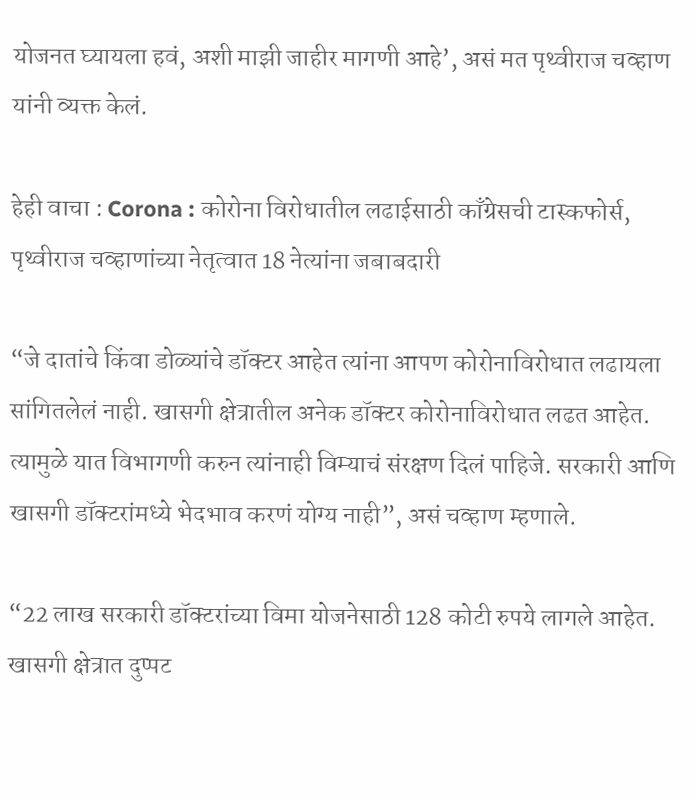योजनत घ्यायला हवं, अशी माझी जाहीर मागणी आहे’, असं मत पृथ्वीराज चव्हाण यांनी व्यक्त केलं.

हेही वाचा : Corona : कोरोना विरोधातील लढाईसाठी काँग्रेसची टास्कफोर्स, पृथ्वीराज चव्हाणांच्या नेतृत्वात 18 नेत्यांना जबाबदारी

“जे दातांचे किंवा डोळ्यांचे डॉक्टर आहेत त्यांना आपण कोरोनाविरोधात लढायला सांगितलेलं नाही. खासगी क्षेत्रातील अनेक डॉक्टर कोरोनाविरोधात लढत आहेत. त्यामुळे यात विभागणी करुन त्यांनाही विम्याचं संरक्षण दिलं पाहिजे. सरकारी आणि खासगी डॉक्टरांमध्ये भेदभाव करणं योग्य नाही”, असं चव्हाण म्हणाले.

“22 लाख सरकारी डॉक्टरांच्या विमा योजनेसाठी 128 कोटी रुपये लागले आहेत. खासगी क्षेत्रात दुप्पट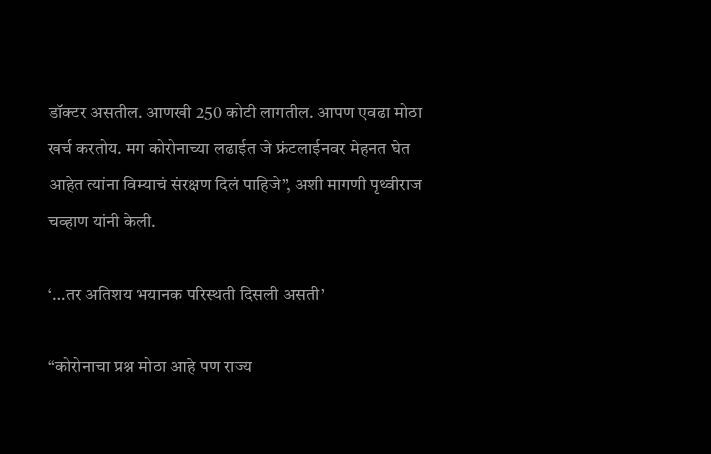डॉक्टर असतील. आणखी 250 कोटी लागतील. आपण एवढा मोठा खर्च करतोय. मग कोरोनाच्या लढाईत जे फ्रंटलाईनवर मेहनत घेत आहेत त्यांना विम्याचं संरक्षण दिलं पाहिजे”, अशी मागणी पृथ्वीराज चव्हाण यांनी केली.

‘…तर अतिशय भयानक परिस्थती दिसली असती’

“कोरोनाचा प्रश्न मोठा आहे पण राज्य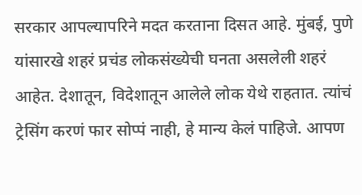सरकार आपल्यापरिने मदत करताना दिसत आहे. मुंबई, पुणे यांसारखे शहरं प्रचंड लोकसंख्येची घनता असलेली शहरं आहेत. देशातून, विदेशातून आलेले लोक येथे राहतात. त्यांचं ट्रेसिंग करणं फार सोप्पं नाही, हे मान्य केलं पाहिजे. आपण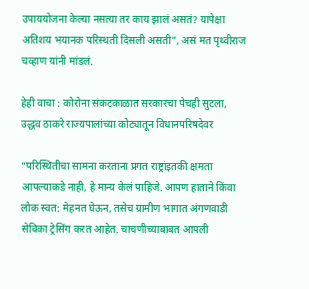उपाययोजना केल्या नसत्या तर काय झालं असतं? यापेक्षा अतिशय भयानक परिस्थती दिसली असती”, असं मत पृथ्वीराज चव्हाण यांनी मांडलं.

हेही वाचा : कोरोना संकटकाळात सरकारचा पेचही सुटला, उद्धव ठाकरे राज्यपालांच्या कोट्यातून विधानपरिषदेवर

“परिस्थितीचा सामना करताना प्रगत राष्ट्रांइतकी क्षमता आपल्याकडे नाही, हे मान्य केलं पाहिजे. आपण हाताने किंवा लोक स्वत: मेहनत घेऊन, तसेच ग्रामीण भागात अंगणवाडी सेविका ट्रेसिंग करत आहेत. चाचणीच्याबाबत आपली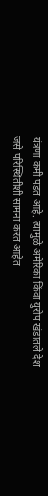यंत्रणा कमी पडत आहे. त्यामुळे अमेरिका किंवा युरोप खंडातले देश जसे परिस्थितीशी सामना करत आहेत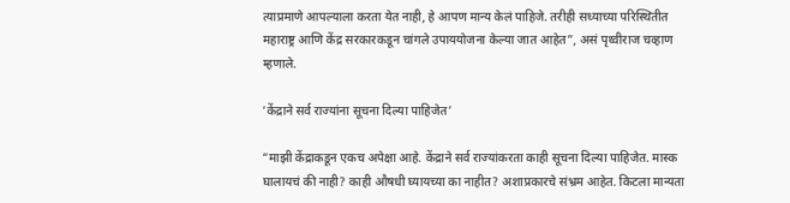त्याप्रमाणे आपल्याला करता येत नाही, हे आपण मान्य केलं पाहिजे. तरीही सध्याच्या परिस्थितीत महाराष्ट्र आणि केंद्र सरकारकडून चांगले उपाययोजना केल्या जात आहेत”, असं पृथ्वीराज चव्हाण म्हणाले.

‘केंद्राने सर्व राज्यांना सूचना दिल्या पाहिजेत’

“माझी केंद्राकडून एकच अपेक्षा आहे. केंद्राने सर्व राज्यांकरता काही सूचना दिल्या पाहिजेत. मास्क घालायचं की नाही? काही औषधी घ्यायच्या का नाहीत? अशाप्रकारचे संभ्रम आहेत. किटला मान्यता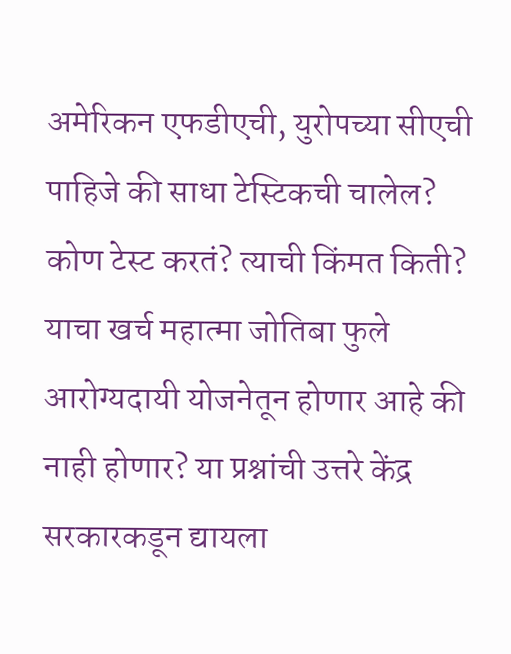अमेरिकन एफडीएची, युरोपच्या सीएची पाहिजे की साधा टेस्टिकची चालेल? कोण टेस्ट करतं? त्याची किंमत किती? याचा खर्च महात्मा जोतिबा फुले आरोग्यदायी योजनेतून होणार आहे की नाही होणार? या प्रश्नांची उत्तरे केंद्र सरकारकडून द्यायला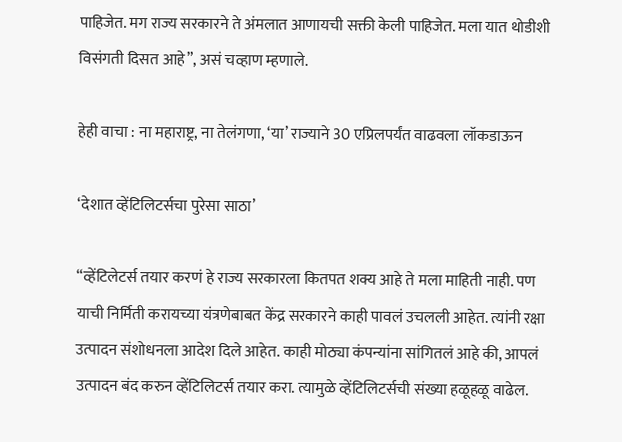पाहिजेत. मग राज्य सरकारने ते अंमलात आणायची सक्ती केली पाहिजेत. मला यात थोडीशी विसंगती दिसत आहे”, असं चव्हाण म्हणाले.

हेही वाचा : ना महाराष्ट्र, ना तेलंगणा, ‘या’ राज्याने 30 एप्रिलपर्यंत वाढवला लॉकडाऊन

‘देशात व्हेंटिलिटर्सचा पुरेसा साठा’

“व्हेंटिलेटर्स तयार करणं हे राज्य सरकारला कितपत शक्य आहे ते मला माहिती नाही. पण याची निर्मिती करायच्या यंत्रणेबाबत केंद्र सरकारने काही पावलं उचलली आहेत. त्यांनी रक्षा उत्पादन संशोधनला आदेश दिले आहेत. काही मोठ्या कंपन्यांना सांगितलं आहे की, आपलं उत्पादन बंद करुन व्हेंटिलिटर्स तयार करा. त्यामुळे व्हेंटिलिटर्सची संख्या हळूहळू वाढेल.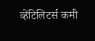व्हेंटिलिटर्स कमी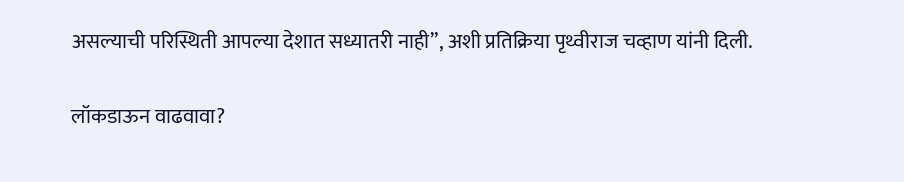असल्याची परिस्थिती आपल्या देशात सध्यातरी नाही”, अशी प्रतिक्रिया पृथ्वीराज चव्हाण यांनी दिली.

लॉकडाऊन वाढवावा?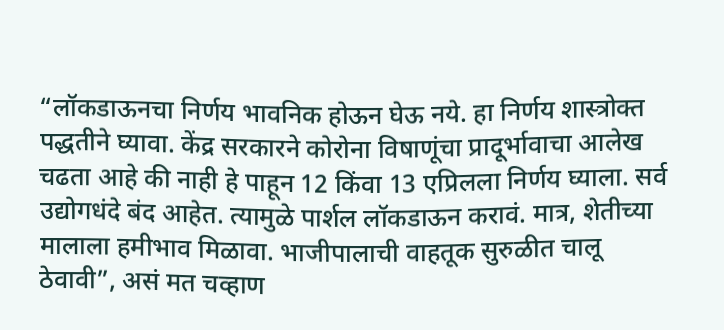“लॉकडाऊनचा निर्णय भावनिक होऊन घेऊ नये. हा निर्णय शास्त्रोक्त पद्धतीने घ्यावा. केंद्र सरकारने कोरोना विषाणूंचा प्रादूर्भावाचा आलेख चढता आहे की नाही हे पाहून 12 किंवा 13 एप्रिलला निर्णय घ्याला. सर्व उद्योगधंदे बंद आहेत. त्यामुळे पार्शल लॉकडाऊन करावं. मात्र, शेतीच्या मालाला हमीभाव मिळावा. भाजीपालाची वाहतूक सुरुळीत चालू ठेवावी”, असं मत चव्हाण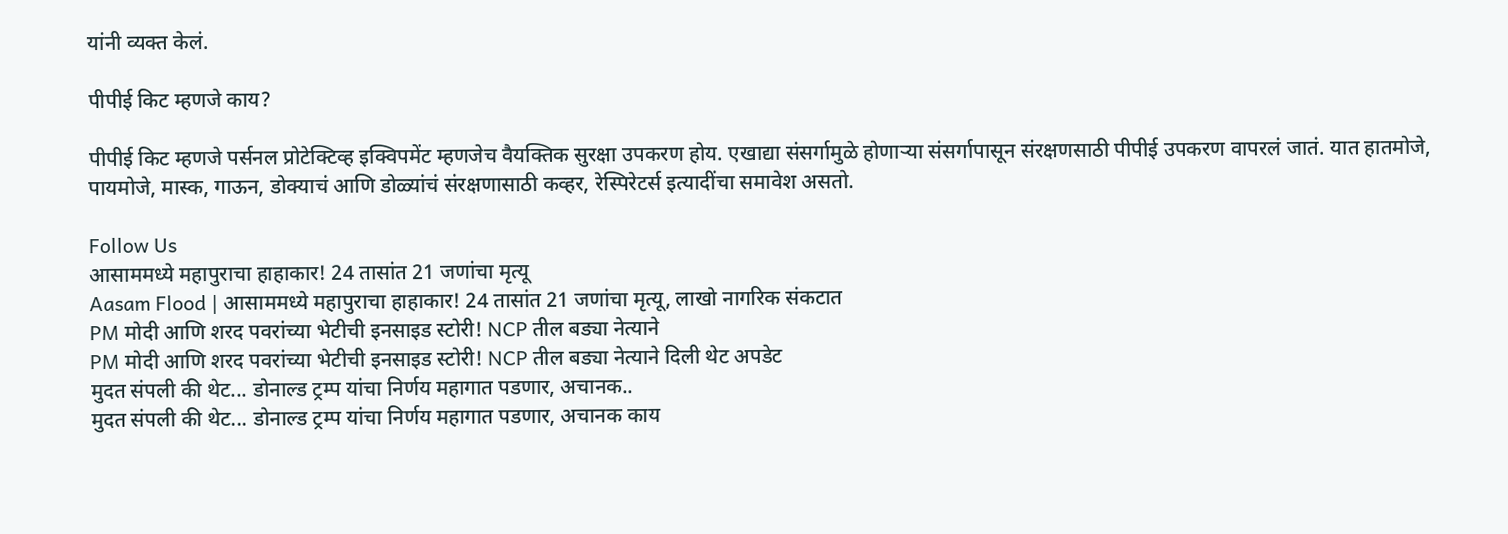यांनी व्यक्त केलं.

पीपीई किट म्हणजे काय?

पीपीई किट म्हणजे पर्सनल प्रोटेक्टिव्ह इक्विपमेंट म्हणजेच वैयक्तिक सुरक्षा उपकरण होय. एखाद्या संसर्गामुळे होणाऱ्या संसर्गापासून संरक्षणसाठी पीपीई उपकरण वापरलं जातं. यात हातमोजे, पायमोजे, मास्क, गाऊन, डोक्याचं आणि डोळ्यांचं संरक्षणासाठी कव्हर, रेस्पिरेटर्स इत्यादींचा समावेश असतो.

Follow Us
आसाममध्ये महापुराचा हाहाकार! 24 तासांत 21 जणांचा मृत्यू
Aasam Flood | आसाममध्ये महापुराचा हाहाकार! 24 तासांत 21 जणांचा मृत्यू, लाखो नागरिक संकटात
PM मोदी आणि शरद पवरांच्या भेटीची इनसाइड स्टोरी! NCP तील बड्या नेत्याने
PM मोदी आणि शरद पवरांच्या भेटीची इनसाइड स्टोरी! NCP तील बड्या नेत्याने दिली थेट अपडेट
मुदत संपली की थेट... डोनाल्ड ट्रम्प यांचा निर्णय महागात पडणार, अचानक..
मुदत संपली की थेट... डोनाल्ड ट्रम्प यांचा निर्णय महागात पडणार, अचानक काय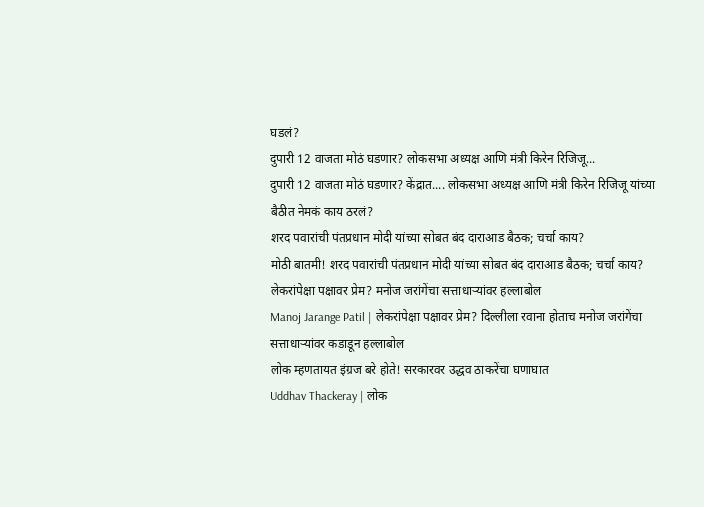घडलं?
दुपारी 12 वाजता मोठं घडणार? लोकसभा अध्यक्ष आणि मंत्री किरेन रिजिजू...
दुपारी 12 वाजता मोठं घडणार? केंद्रात.... लोकसभा अध्यक्ष आणि मंत्री किरेन रिजिजू यांच्या बैठीत नेमकं काय ठरलं?
शरद पवारांची पंतप्रधान मोदी यांच्या सोबत बंद दाराआड बैठक; चर्चा काय?
मोठी बातमी! शरद पवारांची पंतप्रधान मोदी यांच्या सोबत बंद दाराआड बैठक; चर्चा काय?
लेकरांपेक्षा पक्षावर प्रेम? मनोज जरांगेंचा सत्ताधाऱ्यांवर हल्लाबोल
Manoj Jarange Patil | लेकरांपेक्षा पक्षावर प्रेम? दिल्लीला रवाना होताच मनोज जरांगेंचा सत्ताधाऱ्यांवर कडाडून हल्लाबोल
लोक म्हणतायत इंग्रज बरे होते! सरकारवर उद्धव ठाकरेंचा घणाघात
Uddhav Thackeray | लोक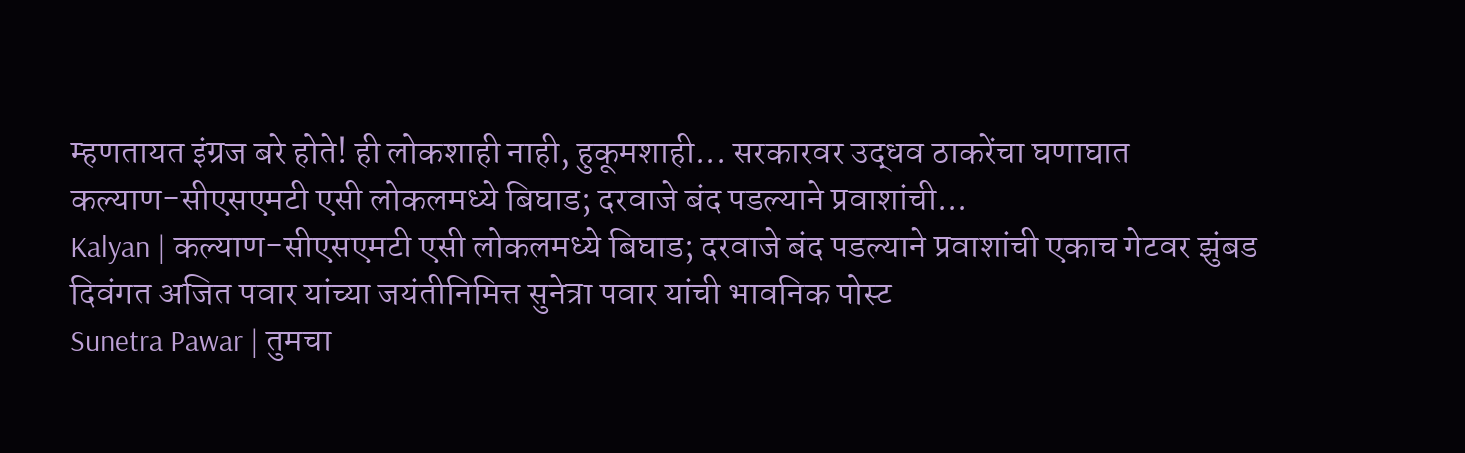म्हणतायत इंग्रज बरे होते! ही लोकशाही नाही, हुकूमशाही... सरकारवर उद्धव ठाकरेंचा घणाघात
कल्याण-सीएसएमटी एसी लोकलमध्ये बिघाड; दरवाजे बंद पडल्याने प्रवाशांची...
Kalyan | कल्याण-सीएसएमटी एसी लोकलमध्ये बिघाड; दरवाजे बंद पडल्याने प्रवाशांची एकाच गेटवर झुंबड
दिवंगत अजित पवार यांच्या जयंतीनिमित्त सुनेत्रा पवार यांची भावनिक पोस्ट
Sunetra Pawar | तुमचा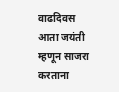वाढदिवस आता जयंती म्हणून साजरा करताना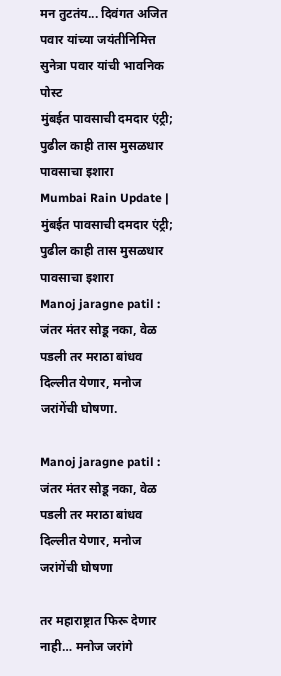मन तुटतंय... दिवंगत अजित पवार यांच्या जयंतीनिमित्त सुनेत्रा पवार यांची भावनिक पोस्ट
मुंबईत पावसाची दमदार एंट्री; पुढील काही तास मुसळधार पावसाचा इशारा
Mumbai Rain Update | मुंबईत पावसाची दमदार एंट्री; पुढील काही तास मुसळधार पावसाचा इशारा
Manoj jaragne patil : जंतर मंतर सोडू नका, वेळ पडली तर मराठा बांधव दिल्लीत येणार, मनोज जरांगेंची घोषणा.

Manoj jaragne patil : जंतर मंतर सोडू नका, वेळ पडली तर मराठा बांधव दिल्लीत येणार, मनोज जरांगेंची घोषणा

तर महाराष्ट्रात फिरू देणार नाही… मनोज जरांगे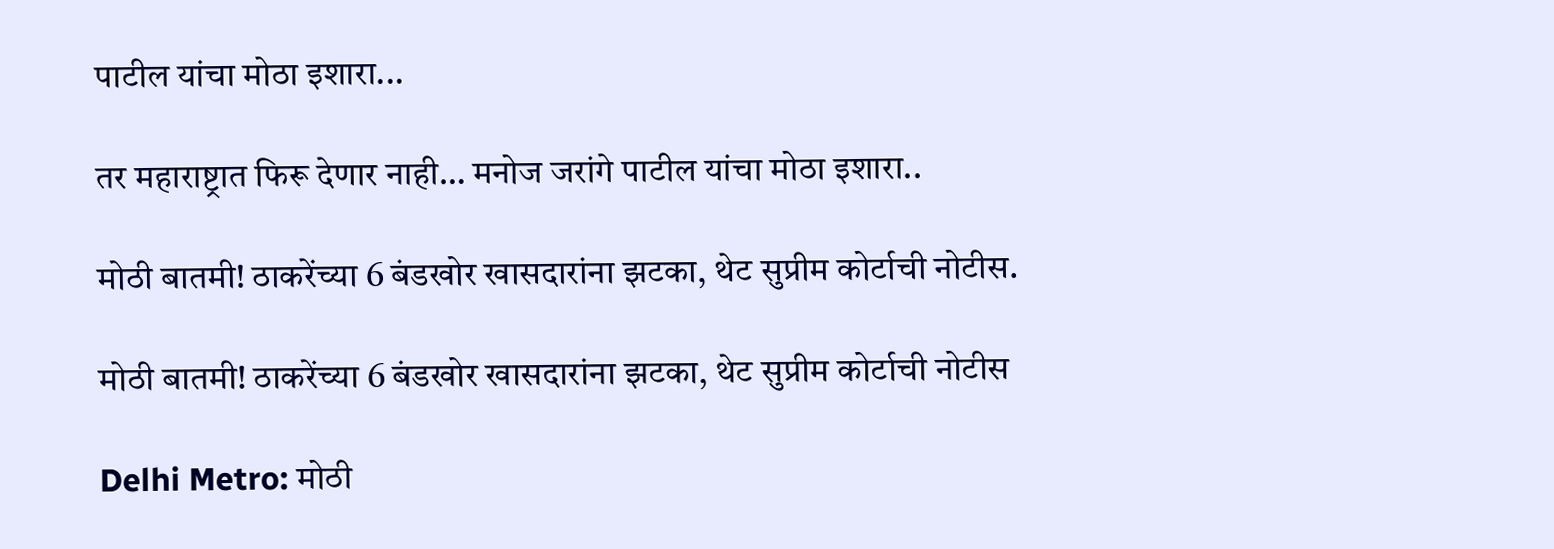पाटील यांचा मोठा इशारा...

तर महाराष्ट्रात फिरू देणार नाही… मनोज जरांगे पाटील यांचा मोठा इशारा..

मोठी बातमी! ठाकरेंच्या 6 बंडखोर खासदारांना झटका, थेट सुप्रीम कोर्टाची नोटीस.

मोठी बातमी! ठाकरेंच्या 6 बंडखोर खासदारांना झटका, थेट सुप्रीम कोर्टाची नोटीस

Delhi Metro: मोठी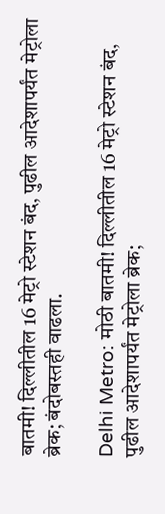बातमी! दिल्लीतील 16 मेट्रो स्टेशन बंद, पुढील आदेशापर्यंत मेट्रोला ब्रेक; बंदोबस्तही वाढला.

Delhi Metro: मोठी बातमी! दिल्लीतील 16 मेट्रो स्टेशन बंद, पुढील आदेशापर्यंत मेट्रोला ब्रेक;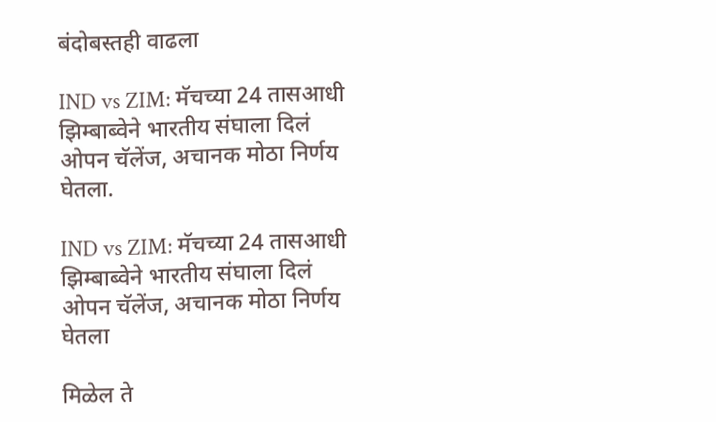बंदोबस्तही वाढला

IND vs ZIM: मॅचच्या 24 तासआधी झिम्बाब्वेने भारतीय संघाला दिलं ओपन चॅलेंज, अचानक मोठा निर्णय घेतला.

IND vs ZIM: मॅचच्या 24 तासआधी झिम्बाब्वेने भारतीय संघाला दिलं ओपन चॅलेंज, अचानक मोठा निर्णय घेतला

मिळेल ते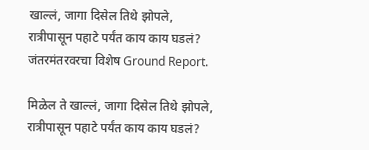खाल्लं, जागा दिसेल तिथे झोपले, रात्रीपासून पहाटे पर्यंत काय काय घडलं? जंतरमंतरवरचा विशेष Ground Report.

मिळेल ते खाल्लं, जागा दिसेल तिथे झोपले, रात्रीपासून पहाटे पर्यंत काय काय घडलं?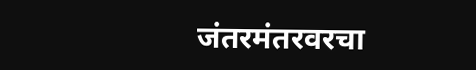जंतरमंतरवरचा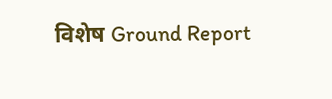विशेष Ground Report